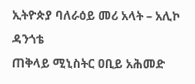ኢትዮጵያ ባለራዕይ መሪ አላት – አሊኮ ዳንጎቴ
ጠቅላይ ሚኒስትር ዐቢይ አሕመድ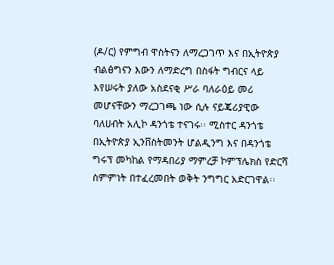(ዶ/ር) የምግብ ዋስትናን ለማረጋገጥ እና በኢትዮጵያ ብልፅግናን እውን ለማድረግ በስፋት ግብርና ላይ እየሠሩት ያለው አስደናቂ ሥራ ባለራዕይ መሪ መሆናቸውን ማረጋገጫ ነው ሲሉ ናይጄሪያዊው ባለሀብት አሊኮ ዳንጎቴ ተናገሩ፡፡ ሚስተር ዳንጎቴ በኢትዮጵያ ኢንቨስትመንት ሆልዲንግ እና በዳንጎቴ ግሩፕ መካከል የማዳበሪያ ማምረቻ ኮምፕሌክስ የድርሻ ስምምነት በተፈረመበት ወቅት ንግግር አድርገዋል፡፡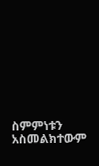ስምምነቱን አስመልክተውም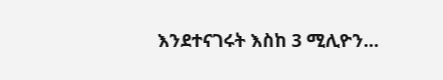እንደተናገሩት እስከ 3 ሚሊዮን…